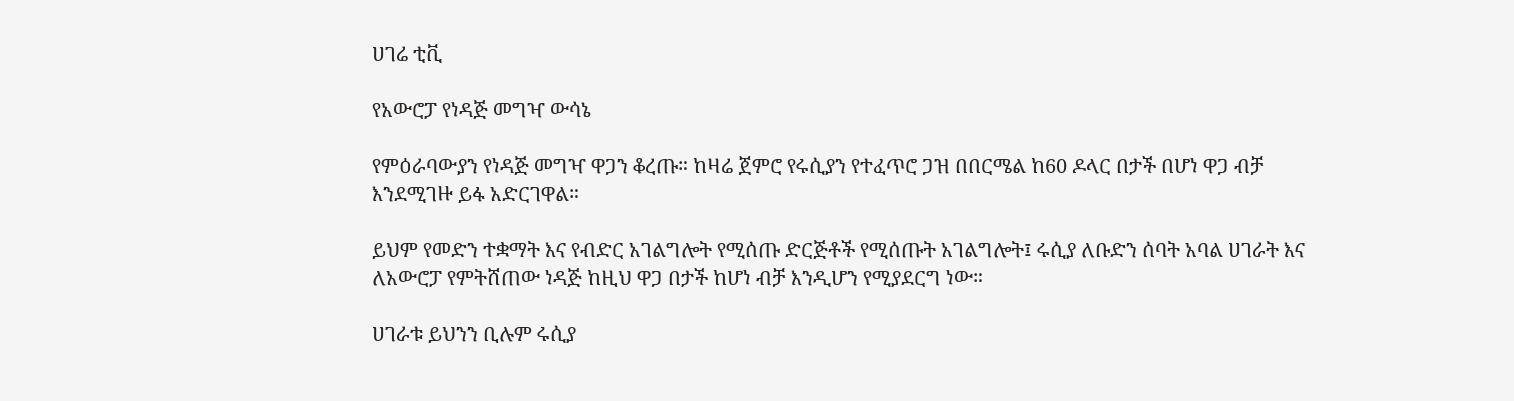ሀገሬ ቲቪ

የአውሮፓ የነዳጅ መግዣ ውሳኔ

የምዕራባውያን የነዳጅ መግዣ ዋጋን ቆረጡ። ከዛሬ ጀምሮ የሩሲያን የተፈጥሮ ጋዝ በበርሜል ከ60 ዶላር በታች በሆነ ዋጋ ብቻ እንደሚገዙ ይፋ አድርገዋል።

ይህም የመድን ተቋማት እና የብድር አገልግሎት የሚሰጡ ድርጅቶች የሚሰጡት አገልግሎት፤ ሩሲያ ለቡድን ሰባት አባል ሀገራት እና ለአውሮፓ የምትሸጠው ነዳጅ ከዚህ ዋጋ በታች ከሆነ ብቻ እንዲሆን የሚያደርግ ነው።

ሀገራቱ ይህንን ቢሉም ሩሲያ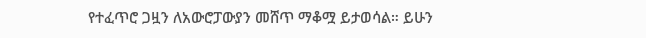የተፈጥሮ ጋዟን ለአውሮፓውያን መሸጥ ማቆሟ ይታወሳል። ይሁን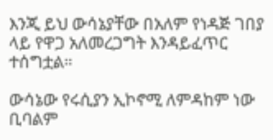እንጂ ይህ ውሳኔያቸው በአለም የነዳጅ ገበያ ላይ የዋጋ አለመረጋግት እንዳይፈጥር ተሰግቷል።

ውሳኔው የሩሲያን ኢኮኖሚ ለምዳከም ነው ቢባልም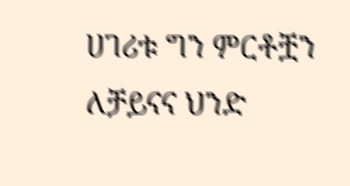ሀገሪቱ ግን ምርቶቿን ለቻይናና ህንድ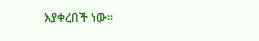እያቀረበች ነው።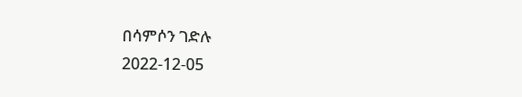በሳምሶን ገድሉ
2022-12-05